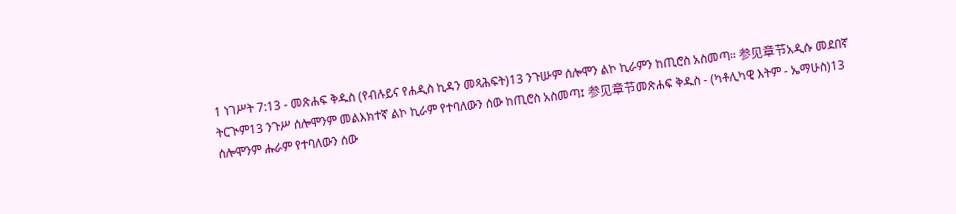1 ነገሥት 7:13 - መጽሐፍ ቅዱስ (የብሉይና የሐዲስ ኪዳን መጻሕፍት)13 ንጉሡም ሰሎሞን ልኮ ኪራምን ከጢሮስ አስመጣ። 参见章节አዲሱ መደበኛ ትርጒም13 ንጉሥ ሰሎሞንም መልእክተኛ ልኮ ኪራም የተባለውን ሰው ከጢሮስ አስመጣ፤ 参见章节መጽሐፍ ቅዱስ - (ካቶሊካዊ እትም - ኤማሁስ)13 ሰሎሞንም ሑራም የተባለውን ሰው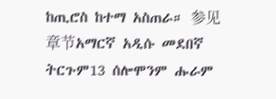ከጢሮስ ከተማ አስጠራ። 参见章节አማርኛ አዲሱ መደበኛ ትርጉም13 ሰሎሞንም ሑራም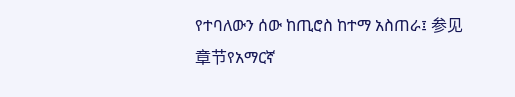የተባለውን ሰው ከጢሮስ ከተማ አስጠራ፤ 参见章节የአማርኛ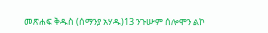መጽሐፍ ቅዱስ (ሰማንያ አሃዱ)13 ንጉሡም ሰሎሞን ልኮ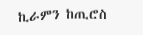ኪራምን ከጢሮስ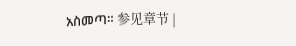አስመጣ። 参见章节 |